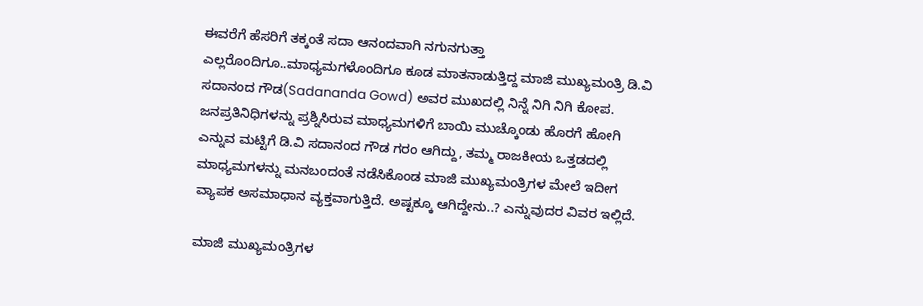ಈವರೆಗೆ ಹೆಸರಿಗೆ ತಕ್ಕಂತೆ ಸದಾ ಆನಂದವಾಗಿ ನಗುನಗುತ್ತಾ ಎಲ್ಲರೊಂದಿಗೂ..ಮಾಧ್ಯಮಗಳೊಂದಿಗೂ ಕೂಡ ಮಾತನಾಡುತ್ತಿದ್ದ ಮಾಜಿ ಮುಖ್ಯಮಂತ್ರಿ ಡಿ.ವಿ ಸದಾನಂದ ಗೌಡ(Sadananda Gowd) ಅವರ ಮುಖದಲ್ಲಿ ನಿನ್ನೆ ನಿಗಿ ನಿಗಿ ಕೋಪ. ಜನಪ್ರತಿನಿಧಿಗಳನ್ನು ಪ್ರಶ್ನಿಸಿರುವ ಮಾಧ್ಯಮಗಳಿಗೆ ಬಾಯಿ ಮುಚ್ಕೊಂಡು ಹೊರಗೆ ಹೋಗಿ ಎನ್ನುವ ಮಟ್ಟಿಗೆ ಡಿ.ವಿ ಸದಾನಂದ ಗೌಡ ಗರಂ ಆಗಿದ್ದು, ತಮ್ಮ ರಾಜಕೀಯ ಒತ್ತಡದಲ್ಲಿ ಮಾಧ್ಯಮಗಳನ್ನು ಮನಬಂದಂತೆ ನಡೆಸಿಕೊಂಡ ಮಾಜಿ ಮುಖ್ಯಮಂತ್ರಿಗಳ ಮೇಲೆ ಇದೀಗ ವ್ಯಾಪಕ ಅಸಮಾಧಾನ ವ್ಯಕ್ತವಾಗುತ್ತಿದೆ. ಅಷ್ಟಕ್ಕೂ ಆಗಿದ್ದೇನು..? ಎನ್ನುವುದರ ವಿವರ ಇಲ್ಲಿದೆ.

ಮಾಜಿ ಮುಖ್ಯಮಂತ್ರಿಗಳ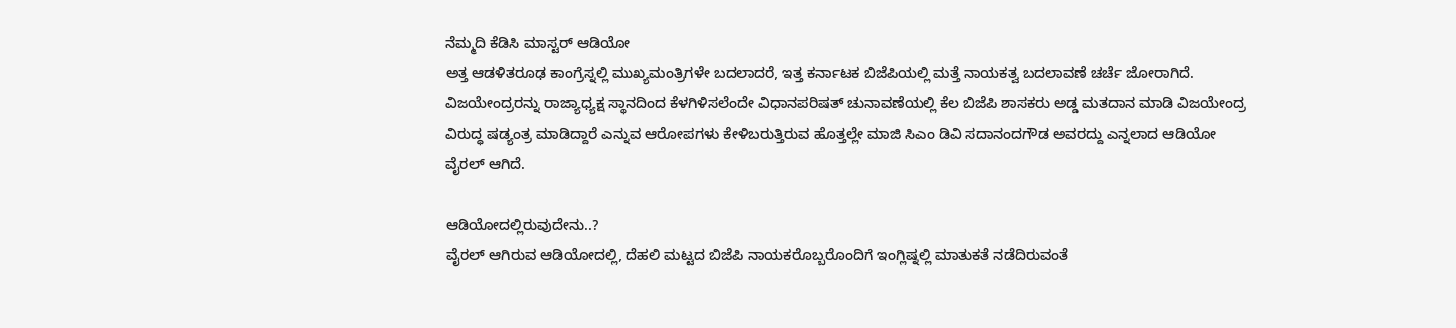ನೆಮ್ಮದಿ ಕೆಡಿಸಿ ಮಾಸ್ಟರ್ ಆಡಿಯೋ
ಅತ್ತ ಆಡಳಿತರೂಢ ಕಾಂಗ್ರೆಸ್ನಲ್ಲಿ ಮುಖ್ಯಮಂತ್ರಿಗಳೇ ಬದಲಾದರೆ, ಇತ್ತ ಕರ್ನಾಟಕ ಬಿಜೆಪಿಯಲ್ಲಿ ಮತ್ತೆ ನಾಯಕತ್ವ ಬದಲಾವಣೆ ಚರ್ಚೆ ಜೋರಾಗಿದೆ. ವಿಜಯೇಂದ್ರರನ್ನು ರಾಜ್ಯಾಧ್ಯಕ್ಷ ಸ್ಥಾನದಿಂದ ಕೆಳಗಿಳಿಸಲೆಂದೇ ವಿಧಾನಪರಿಷತ್ ಚುನಾವಣೆಯಲ್ಲಿ ಕೆಲ ಬಿಜೆಪಿ ಶಾಸಕರು ಅಡ್ಡ ಮತದಾನ ಮಾಡಿ ವಿಜಯೇಂದ್ರ ವಿರುದ್ಧ ಷಡ್ಯಂತ್ರ ಮಾಡಿದ್ದಾರೆ ಎನ್ನುವ ಆರೋಪಗಳು ಕೇಳಿಬರುತ್ತಿರುವ ಹೊತ್ತಲ್ಲೇ ಮಾಜಿ ಸಿಎಂ ಡಿವಿ ಸದಾನಂದಗೌಡ ಅವರದ್ದು ಎನ್ನಲಾದ ಆಡಿಯೋ ವೈರಲ್ ಆಗಿದೆ.

ಆಡಿಯೋದಲ್ಲಿರುವುದೇನು..?
ವೈರಲ್ ಆಗಿರುವ ಆಡಿಯೋದಲ್ಲಿ, ದೆಹಲಿ ಮಟ್ಟದ ಬಿಜೆಪಿ ನಾಯಕರೊಬ್ಬರೊಂದಿಗೆ ಇಂಗ್ಲಿಷ್ನಲ್ಲಿ ಮಾತುಕತೆ ನಡೆದಿರುವಂತೆ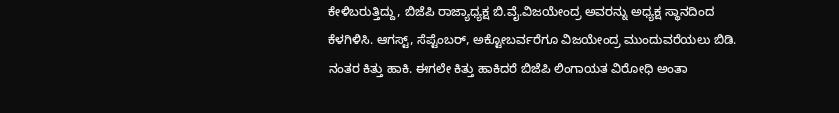ಕೇಳಿಬರುತ್ತಿದ್ದು, ಬಿಜೆಪಿ ರಾಜ್ಯಾಧ್ಯಕ್ಷ ಬಿ.ವೈ.ವಿಜಯೇಂದ್ರ ಅವರನ್ನು ಅಧ್ಯಕ್ಷ ಸ್ಥಾನದಿಂದ ಕೆಳಗಿಳಿಸಿ. ಆಗಸ್ಟ್, ಸೆಪ್ಟೆಂಬರ್, ಅಕ್ಟೋಬರ್ವರೆಗೂ ವಿಜಯೇಂದ್ರ ಮುಂದುವರೆಯಲು ಬಿಡಿ. ನಂತರ ಕಿತ್ತು ಹಾಕಿ. ಈಗಲೇ ಕಿತ್ತು ಹಾಕಿದರೆ ಬಿಜೆಪಿ ಲಿಂಗಾಯತ ವಿರೋಧಿ ಅಂತಾ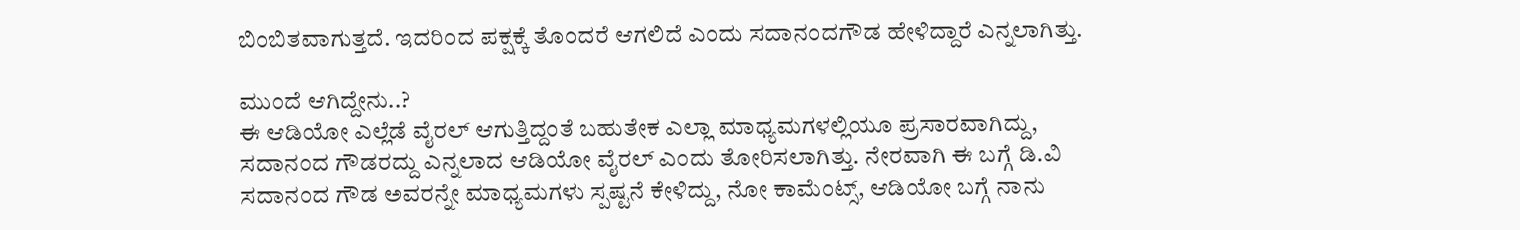ಬಿಂಬಿತವಾಗುತ್ತದೆ. ಇದರಿಂದ ಪಕ್ಷಕ್ಕೆ ತೊಂದರೆ ಆಗಲಿದೆ ಎಂದು ಸದಾನಂದಗೌಡ ಹೇಳಿದ್ದಾರೆ ಎನ್ನಲಾಗಿತ್ತು.

ಮುಂದೆ ಆಗಿದ್ದೇನು..?
ಈ ಆಡಿಯೋ ಎಲ್ಲೆಡೆ ವೈರಲ್ ಆಗುತ್ತಿದ್ದಂತೆ ಬಹುತೇಕ ಎಲ್ಲಾ ಮಾಧ್ಯಮಗಳಲ್ಲಿಯೂ ಪ್ರಸಾರವಾಗಿದ್ದು, ಸದಾನಂದ ಗೌಡರದ್ದು ಎನ್ನಲಾದ ಆಡಿಯೋ ವೈರಲ್ ಎಂದು ತೋರಿಸಲಾಗಿತ್ತು. ನೇರವಾಗಿ ಈ ಬಗ್ಗೆ ಡಿ.ವಿ ಸದಾನಂದ ಗೌಡ ಅವರನ್ನೇ ಮಾಧ್ಯಮಗಳು ಸ್ಪಷ್ಟನೆ ಕೇಳಿದ್ದು, ನೋ ಕಾಮೆಂಟ್ಸ್, ಆಡಿಯೋ ಬಗ್ಗೆ ನಾನು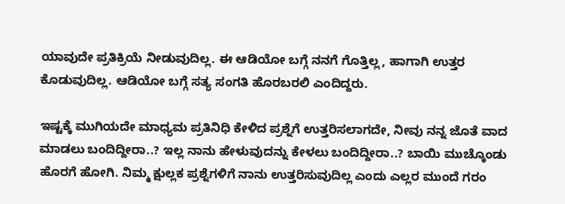ಯಾವುದೇ ಪ್ರತಿಕ್ರಿಯೆ ನೀಡುವುದಿಲ್ಲ. ಈ ಆಡಿಯೋ ಬಗ್ಗೆ ನನಗೆ ಗೊತ್ತಿಲ್ಲ, ಹಾಗಾಗಿ ಉತ್ತರ ಕೊಡುವುದಿಲ್ಲ. ಆಡಿಯೋ ಬಗ್ಗೆ ಸತ್ಯ ಸಂಗತಿ ಹೊರಬರಲಿ ಎಂದಿದ್ದರು.

ಇಷ್ಟಕ್ಕೆ ಮುಗಿಯದೇ ಮಾಧ್ಯಮ ಪ್ರತಿನಿಧಿ ಕೇಳಿದ ಪ್ರಶ್ನೆಗೆ ಉತ್ತರಿಸಲಾಗದೇ, ನೀವು ನನ್ನ ಜೊತೆ ವಾದ ಮಾಡಲು ಬಂದಿದ್ದೀರಾ..? ಇಲ್ಲ ನಾನು ಹೇಳುವುದನ್ನು ಕೇಳಲು ಬಂದಿದ್ದೀರಾ..? ಬಾಯಿ ಮುಚ್ಕೊಂಡು ಹೊರಗೆ ಹೋಗಿ. ನಿಮ್ಮ ಕ್ಷುಲ್ಲಕ ಪ್ರಶ್ನೆಗಳಿಗೆ ನಾನು ಉತ್ತರಿಸುವುದಿಲ್ಲ ಎಂದು ಎಲ್ಲರ ಮುಂದೆ ಗರಂ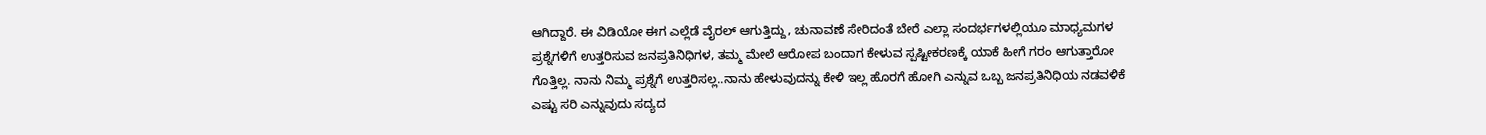ಆಗಿದ್ದಾರೆ. ಈ ವಿಡಿಯೋ ಈಗ ಎಲ್ಲೆಡೆ ವೈರಲ್ ಆಗುತ್ತಿದ್ದು, ಚುನಾವಣೆ ಸೇರಿದಂತೆ ಬೇರೆ ಎಲ್ಲಾ ಸಂದರ್ಭಗಳಲ್ಲಿಯೂ ಮಾಧ್ಯಮಗಳ ಪ್ರಶ್ನೆಗಳಿಗೆ ಉತ್ತರಿಸುವ ಜನಪ್ರತಿನಿಧಿಗಳ, ತಮ್ಮ ಮೇಲೆ ಆರೋಪ ಬಂದಾಗ ಕೇಳುವ ಸ್ಪಷ್ಟೀಕರಣಕ್ಕೆ ಯಾಕೆ ಹೀಗೆ ಗರಂ ಆಗುತ್ತಾರೋ ಗೊತ್ತಿಲ್ಲ. ನಾನು ನಿಮ್ಮ ಪ್ರಶ್ನೆಗೆ ಉತ್ತರಿಸಲ್ಲ..ನಾನು ಹೇಳುವುದನ್ನು ಕೇಳಿ ಇಲ್ಲ ಹೊರಗೆ ಹೋಗಿ ಎನ್ನುವ ಒಬ್ಬ ಜನಪ್ರತಿನಿಧಿಯ ನಡವಳಿಕೆ ಎಷ್ಟು ಸರಿ ಎನ್ನುವುದು ಸದ್ಯದ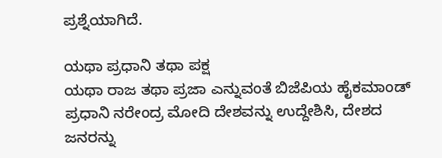ಪ್ರಶ್ನೆಯಾಗಿದೆ.

ಯಥಾ ಪ್ರಧಾನಿ ತಥಾ ಪಕ್ಷ
ಯಥಾ ರಾಜ ತಥಾ ಪ್ರಜಾ ಎನ್ನುವಂತೆ ಬಿಜೆಪಿಯ ಹೈಕಮಾಂಡ್ ಪ್ರಧಾನಿ ನರೇಂದ್ರ ಮೋದಿ ದೇಶವನ್ನು ಉದ್ದೇಶಿಸಿ, ದೇಶದ ಜನರನ್ನು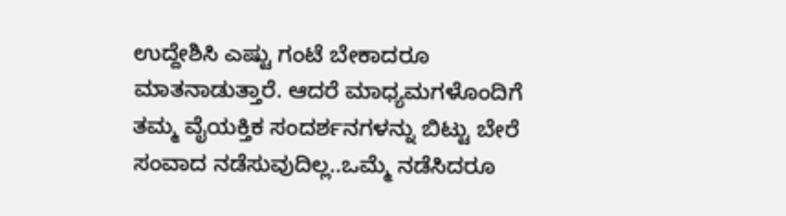ಉದ್ದೇಶಿಸಿ ಎಷ್ಟು ಗಂಟೆ ಬೇಕಾದರೂ ಮಾತನಾಡುತ್ತಾರೆ. ಆದರೆ ಮಾಧ್ಯಮಗಳೊಂದಿಗೆ ತಮ್ಮ ವೈಯಕ್ತಿಕ ಸಂದರ್ಶನಗಳನ್ನು ಬಿಟ್ಟು ಬೇರೆ ಸಂವಾದ ನಡೆಸುವುದಿಲ್ಲ..ಒಮ್ಮೆ ನಡೆಸಿದರೂ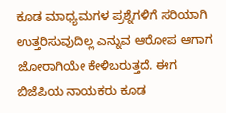ಕೂಡ ಮಾಧ್ಯಮಗಳ ಪ್ರಶ್ನೆಗಳಿಗೆ ಸರಿಯಾಗಿ ಉತ್ತರಿಸುವುದಿಲ್ಲ ಎನ್ನುವ ಆರೋಪ ಆಗಾಗ ಜೋರಾಗಿಯೇ ಕೇಳಿಬರುತ್ತದೆ. ಈಗ ಬಿಜೆಪಿಯ ನಾಯಕರು ಕೂಡ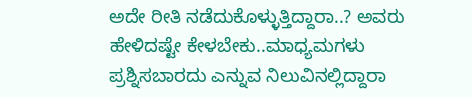ಅದೇ ರೀತಿ ನಡೆದುಕೊಳ್ಳುತ್ತಿದ್ದಾರಾ..? ಅವರು ಹೇಳಿದಷ್ಟೇ ಕೇಳಬೇಕು..ಮಾಧ್ಯಮಗಳು ಪ್ರಶ್ನಿಸಬಾರದು ಎನ್ನುವ ನಿಲುವಿನಲ್ಲಿದ್ದಾರಾ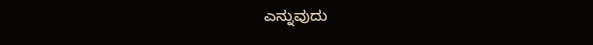ಎನ್ನುವುದು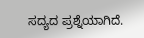ಸದ್ಯದ ಪ್ರಶ್ನೆಯಾಗಿದೆ.